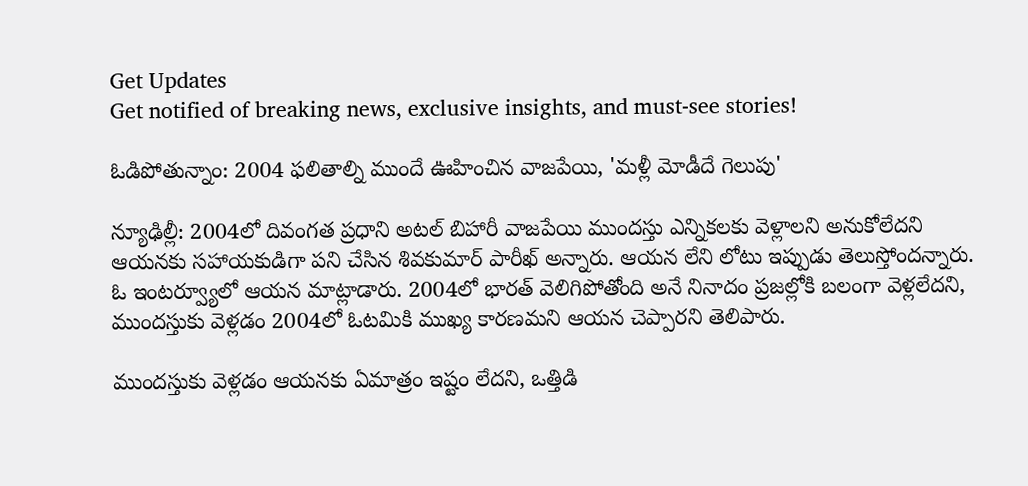Get Updates
Get notified of breaking news, exclusive insights, and must-see stories!

ఓడిపోతున్నాం: 2004 ఫలితాల్ని ముందే ఊహించిన వాజపేయి, 'మళ్లీ మోడీదే గెలుపు'

న్యూఢిల్లీ: 2004లో దివంగత ప్రధాని అటల్ బిహారీ వాజపేయి ముందస్తు ఎన్నికలకు వెళ్లాలని అనుకోలేదని ఆయనకు సహాయకుడిగా పని చేసిన శివకుమార్ పారీఖ్ అన్నారు. ఆయన లేని లోటు ఇప్పుడు తెలుస్తోందన్నారు. ఓ ఇంటర్వ్యూలో ఆయన మాట్లాడారు. 2004లో భారత్ వెలిగిపోతోంది అనే నినాదం ప్రజల్లోకి బలంగా వెళ్లలేదని, ముందస్తుకు వెళ్లడం 2004లో ఓటమికి ముఖ్య కారణమని ఆయన చెప్పారని తెలిపారు.

ముందస్తుకు వెళ్లడం ఆయనకు ఏమాత్రం ఇష్టం లేదని, ఒత్తిడి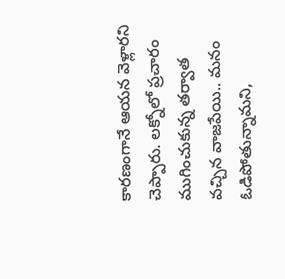కారణంగానే ఆయన వెళ్లారని చెప్పారు. లక్నోలో ప్రచారం ముగించుకున్న తర్వాత వచ్చిన వాజపేయి.. మనం ఓడిపోతున్నామని,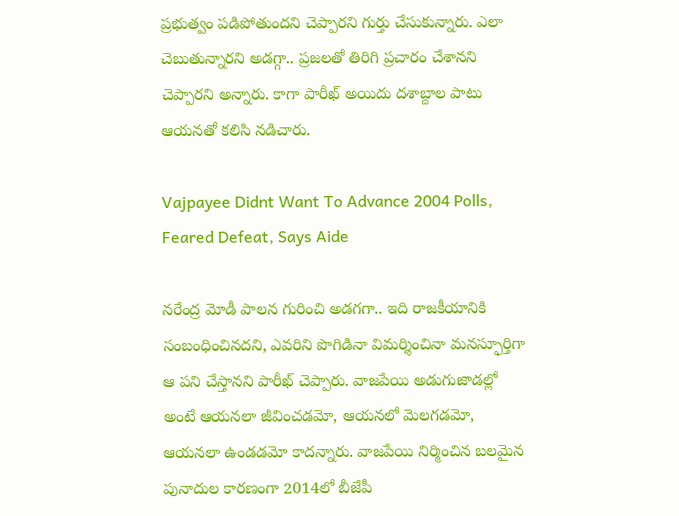ప్రభుత్వం పడిపోతుందని చెప్పారని గుర్తు చేసుకున్నారు. ఎలా చెబుతున్నారని అడగ్గా.. ప్రజలతో తిరిగి ప్రచారం చేశానని చెప్పారని అన్నారు. కాగా పారీఖ్ అయిదు దశాబ్దాల పాటు ఆయనతో కలిసి నడిచారు.

Vajpayee Didnt Want To Advance 2004 Polls, Feared Defeat, Says Aide

నరేంద్ర మోడీ పాలన గురించి అడగగా.. ఇది రాజకీయానికి సంబంధించినదని, ఎవరిని పొగిడినా విమర్శించినా మనస్ఫూర్తిగా ఆ పని చేస్తానని పారీఖ్ చెప్పారు. వాజపేయి అడుగుజాడల్లో అంటే ఆయనలా జీవించడమో, ఆయనలో మెలగడమో, ఆయనలా ఉండడమో కాదన్నారు. వాజపేయి నిర్మించిన బలమైన పునాదుల కారణంగా 2014లో బీజేపీ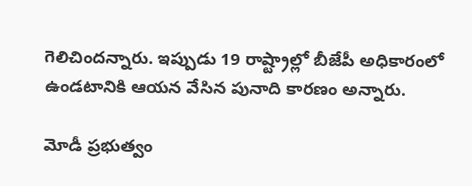గెలిచిందన్నారు. ఇప్పుడు 19 రాష్ట్రాల్లో బీజేపీ అధికారంలో ఉండటానికి ఆయన వేసిన పునాది కారణం అన్నారు.

మోడీ ప్రభుత్వం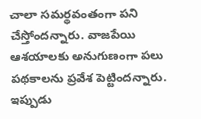చాలా సమర్థవంతంగా పని చేస్తోందన్నారు. వాజపేయి ఆశయాలకు అనుగుణంగా పలు పథకాలను ప్రవేశ పెట్టిందన్నారు. ఇప్పుడు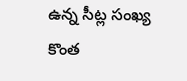ఉన్న సీట్ల సంఖ్య కొంత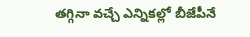తగ్గినా వచ్చే ఎన్నికల్లో బీజేపీనే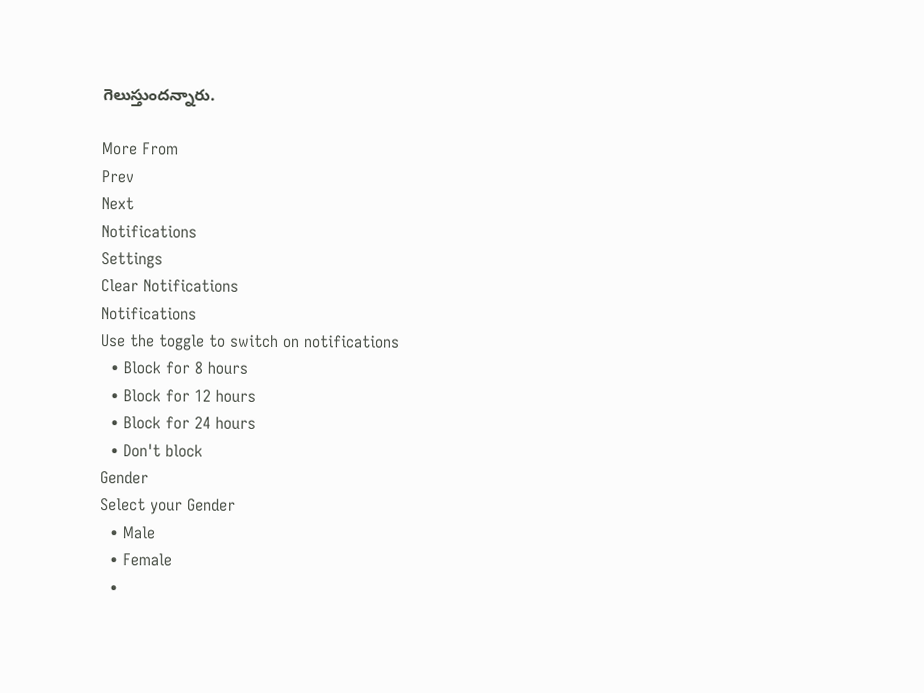గెలుస్తుందన్నారు.

More From
Prev
Next
Notifications
Settings
Clear Notifications
Notifications
Use the toggle to switch on notifications
  • Block for 8 hours
  • Block for 12 hours
  • Block for 24 hours
  • Don't block
Gender
Select your Gender
  • Male
  • Female
  •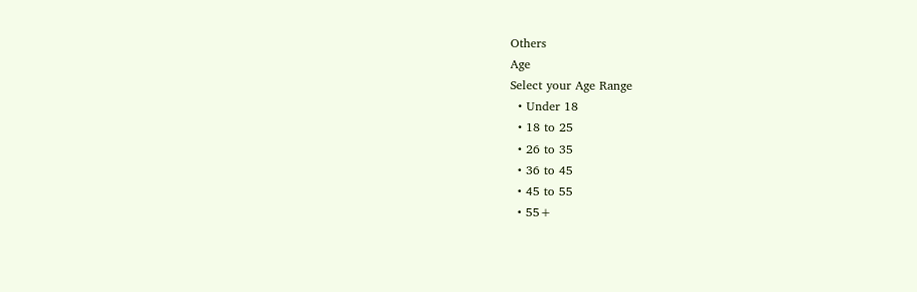Others
Age
Select your Age Range
  • Under 18
  • 18 to 25
  • 26 to 35
  • 36 to 45
  • 45 to 55
  • 55+